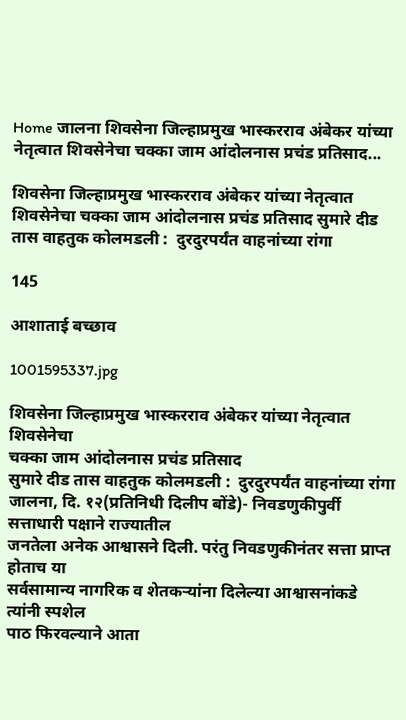Home जालना शिवसेना जिल्हाप्रमुख भास्करराव अंबेकर यांच्या नेतृत्वात शिवसेनेचा चक्का जाम आंदोलनास प्रचंड प्रतिसाद...

शिवसेना जिल्हाप्रमुख भास्करराव अंबेकर यांच्या नेतृत्वात शिवसेनेचा चक्का जाम आंदोलनास प्रचंड प्रतिसाद सुमारे दीड तास वाहतुक कोलमडली :  दुरदुरपर्यंत वाहनांच्या रांगा

145

आशाताई बच्छाव

1001595337.jpg

शिवसेना जिल्हाप्रमुख भास्करराव अंबेकर यांच्या नेतृत्वात शिवसेनेचा
चक्का जाम आंदोलनास प्रचंड प्रतिसाद
सुमारे दीड तास वाहतुक कोलमडली :  दुरदुरपर्यंत वाहनांच्या रांगा
जालना, दि. १२(प्रतिनिधी दिलीप बोंडे)- निवडणुकीपुर्वी सत्ताधारी पक्षाने राज्यातील
जनतेला अनेक आश्वासने दिली. परंतु निवडणुकीनंतर सत्ता प्राप्त होताच या
सर्वसामान्य नागरिक व शेतकर्‍यांना दिलेल्या आश्वासनांकडे त्यांनी स्पशेल
पाठ फिरवल्याने आता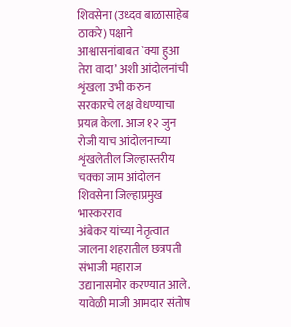शिवसेना (उध्दव बाळासाहेब ठाकरे) पक्षाने
आश्वासनांबाबत `क्या हुआ तेरा वादा’ अशी आंदोलनांची शृंखला उभी करुन
सरकारचे लक्ष वेधण्याचा प्रयत्न केला. आज १२ जुन रोजी याच आंदोलनाच्या
शृंखलेतील जिल्हास्तरीय चक्का जाम आंदोलन शिवसेना जिल्हाप्रमुख भास्करराव
अंबेकर यांच्या नेतृत्वात जालना शहरातील छत्रपती संभाजी महाराज
उद्यानासमोर करण्यात आले.
यावेळी माजी आमदार संतोष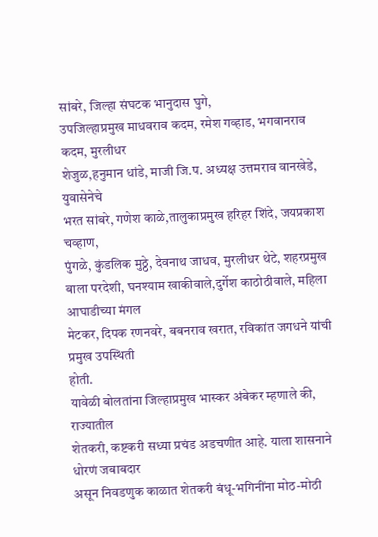सांबरे, जिल्हा संघटक भानुदास घुगे,
उपजिल्हाप्रमुख माधवराव कदम, रमेश गव्हाड, भगवानराव कदम, मुरलीधर
शेजुळ,हनुमान धांडे, माजी जि.प. अध्यक्ष उत्तमराव वानखेडे, युवासेनेचे
भरत सांबरे, गणेश काळे,तालुकाप्रमुख हरिहर शिंदे, जयप्रकाश चव्हाण,
पुंगळे, कुंडलिक मुठ्ठे, देवनाथ जाधव, मुरलीधर थेटे, शहरप्रमुख
बाला परदेशी, घनश्याम खाकीवाले,दुर्गेश काठोठीवाले, महिला आघाडीच्या मंगल
मेटकर, दिपक रणनवरे, बबनराव खरात, रविकांत जगधने यांची प्रमुख उपस्थिती
होती.
यावेळी बोलतांना जिल्हाप्रमुख भास्कर अंबेकर म्हणाले की, राज्यातील
शेतकरी, कष्टकरी सध्या प्रचंड अडचणीत आहे. याला शासनाने धोरणं जबाबदार
असून निवडणुक काळात शेतकरी बंधू-भगिनींना मोठ-मोठी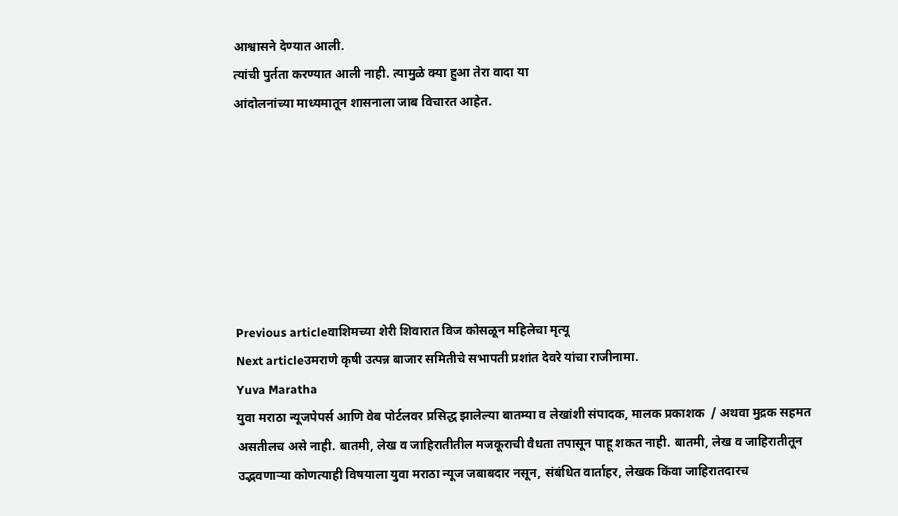आश्वासने देण्यात आली.
त्यांची पुर्तता करण्यात आली नाही. त्यामुळे क्या हुआ तेरा वादा या
आंदोलनांच्या माध्यमातून शासनाला जाब विचारत आहेत.







Previous articleवाशिमच्या शेरी शिवारात विज कोसळून महिलेचा मृत्यू
Next articleउमराणे कृषी उत्पन्न बाजार समितीचे सभापती प्रशांत देवरे यांचा राजीनामा.
Yuva Maratha
युवा मराठा न्यूजपेपर्स आणि वेब पोर्टलवर प्रसिद्ध झालेल्या बातम्या व लेखांशी संपादक, मालक प्रकाशक  / अथवा मुद्रक सहमत असतीलच असे नाही. बातमी, लेख व जाहिरातीतील मजकूराची वैधता तपासून पाहू शकत नाही. बातमी, लेख व जाहिरातीतून उद्भवणाऱ्या कोणत्याही विषयाला युवा मराठा न्यूज जबाबदार नसून, संबंधित वार्ताहर, लेखक किंवा जाहिरातदारच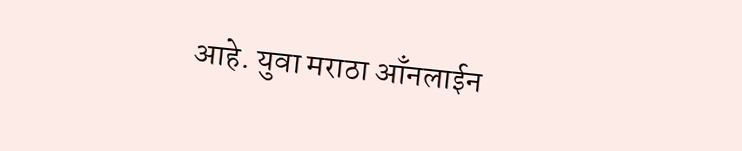आहे. युवा मराठा आँनलाईन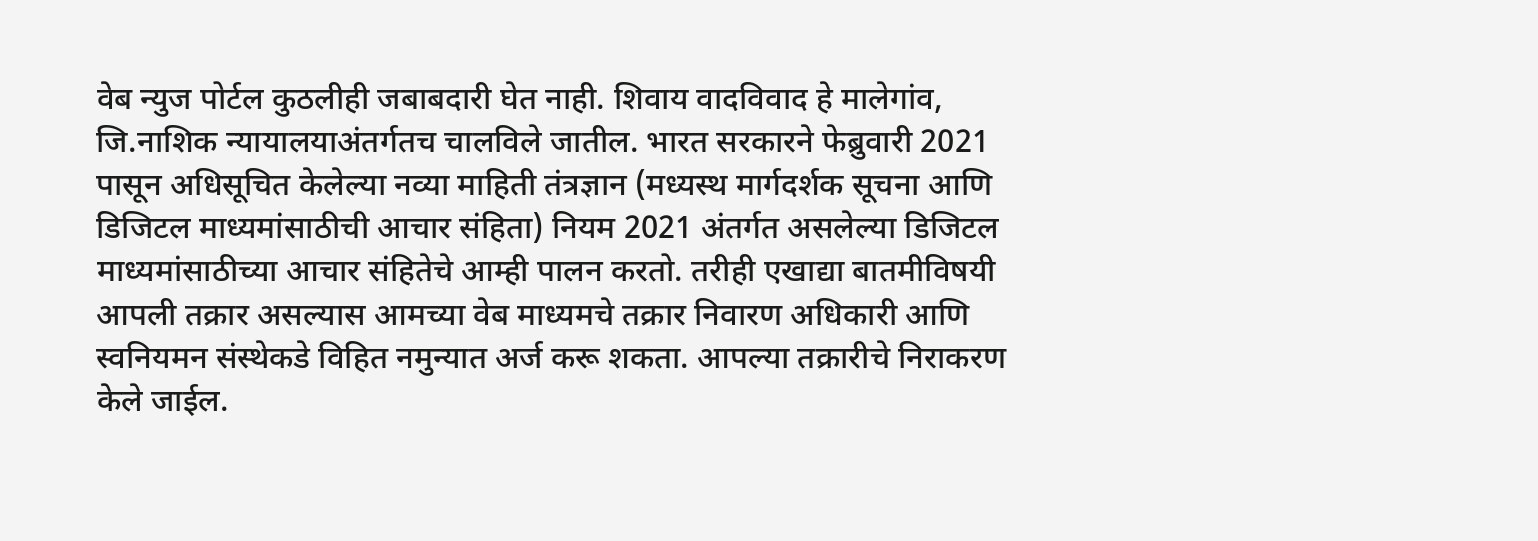वेब न्युज पोर्टल कुठलीही जबाबदारी घेत नाही. शिवाय वादविवाद हे मालेगांव, जि.नाशिक न्यायालयाअंतर्गतच चालविले जातील. भारत सरकारने फेब्रुवारी 2021 पासून अधिसूचित केलेल्या नव्या माहिती तंत्रज्ञान (मध्यस्थ मार्गदर्शक सूचना आणि डिजिटल माध्यमांसाठीची आचार संहिता) नियम 2021 अंतर्गत असलेल्या डिजिटल माध्यमांसाठीच्या आचार संहितेचे आम्ही पालन करतो. तरीही एखाद्या बातमीविषयी आपली तक्रार असल्यास आमच्या वेब माध्यमचे तक्रार निवारण अधिकारी आणि स्वनियमन संस्थेकडे विहित नमुन्यात अर्ज करू शकता. आपल्या तक्रारीचे निराकरण केले जाईल.